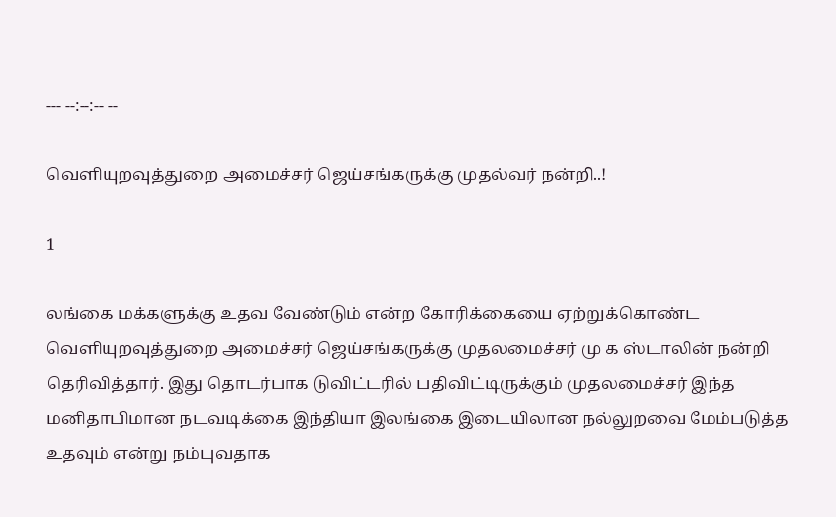--- --:--:-- --

வெளியுறவுத்துறை அமைச்சர் ஜெய்சங்கருக்கு முதல்வர் நன்றி..!

1

லங்கை மக்களுக்கு உதவ வேண்டும் என்ற கோரிக்கையை ஏற்றுக்கொண்ட வெளியுறவுத்துறை அமைச்சர் ஜெய்சங்கருக்கு முதலமைச்சர் மு க ஸ்டாலின் நன்றி தெரிவித்தார். இது தொடர்பாக டுவிட்டரில் பதிவிட்டிருக்கும் முதலமைச்சர் இந்த மனிதாபிமான நடவடிக்கை இந்தியா இலங்கை இடையிலான நல்லுறவை மேம்படுத்த உதவும் என்று நம்புவதாக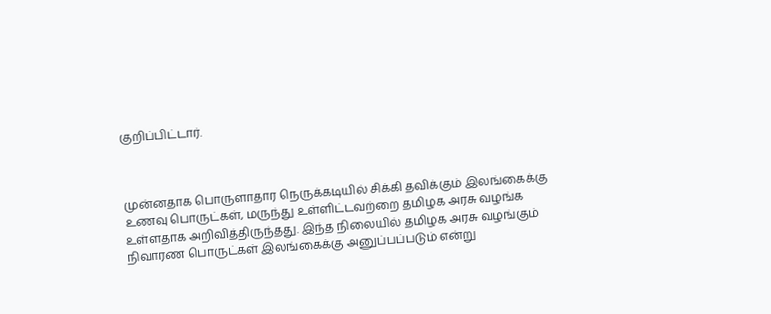குறிப்பிட்டார்.



முன்னதாக பொருளாதார நெருக்கடியில் சிக்கி தவிக்கும் இலங்கைக்கு உணவு பொருட்கள், மருந்து உள்ளிட்டவற்றை தமிழக அரசு வழங்க உள்ளதாக அறிவித்திருந்தது. இந்த நிலையில் தமிழக அரசு வழங்கும் நிவாரண பொருட்கள் இலங்கைக்கு அனுப்பப்படும் என்று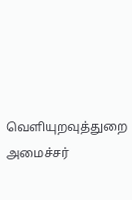வெளியுறவுத்துறை அமைச்சர்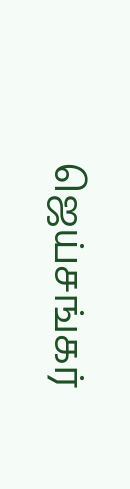ஜெய்சங்கர்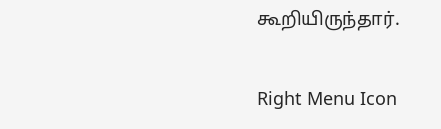கூறியிருந்தார்.

Right Menu Icon